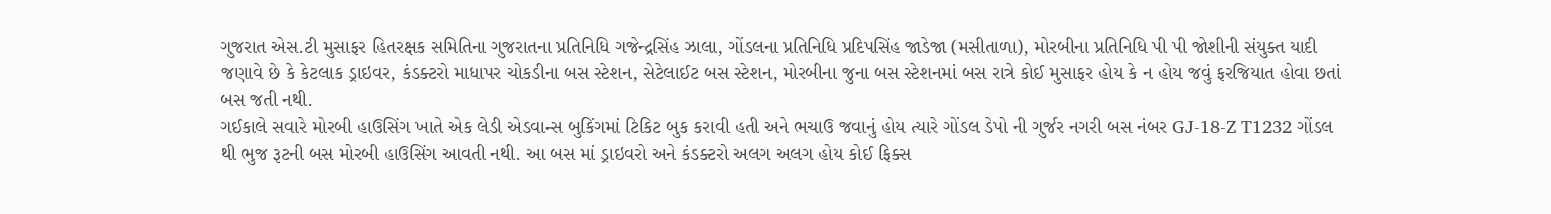ગુજરાત એસ.ટી મુસાફર હિતરક્ષક સમિતિના ગુજરાતના પ્રતિનિધિ ગજેન્દ્રસિંહ ઝાલા, ગોંડલના પ્રતિનિધિ પ્રદિપસિંહ જાડેજા (મસીતાળા), મોરબીના પ્રતિનિધિ પી પી જોશીની સંયુક્ત યાદી જણાવે છે કે કેટલાક ડ્રાઇવર, કંડક્ટરો માધાપર ચોકડીના બસ સ્ટેશન, સેટેલાઈટ બસ સ્ટેશન, મોરબીના જુના બસ સ્ટેશનમાં બસ રાત્રે કોઈ મુસાફર હોય કે ન હોય જવું ફરજિયાત હોવા છતાં બસ જતી નથી.
ગઈકાલે સવારે મોરબી હાઉસિંગ ખાતે એક લેડી એડવાન્સ બુકિંગમાં ટિકિટ બુક કરાવી હતી અને ભચાઉ જવાનું હોય ત્યારે ગોંડલ ડેપો ની ગુર્જર નગરી બસ નંબર GJ-18-Z T1232 ગોંડલ થી ભુજ રૂટની બસ મોરબી હાઉસિંગ આવતી નથી. આ બસ માં ડ્રાઇવરો અને કંડક્ટરો અલગ અલગ હોય કોઈ ફિક્સ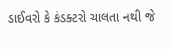ડાઈવરો કે કંડક્ટરો ચાલતા નથી જે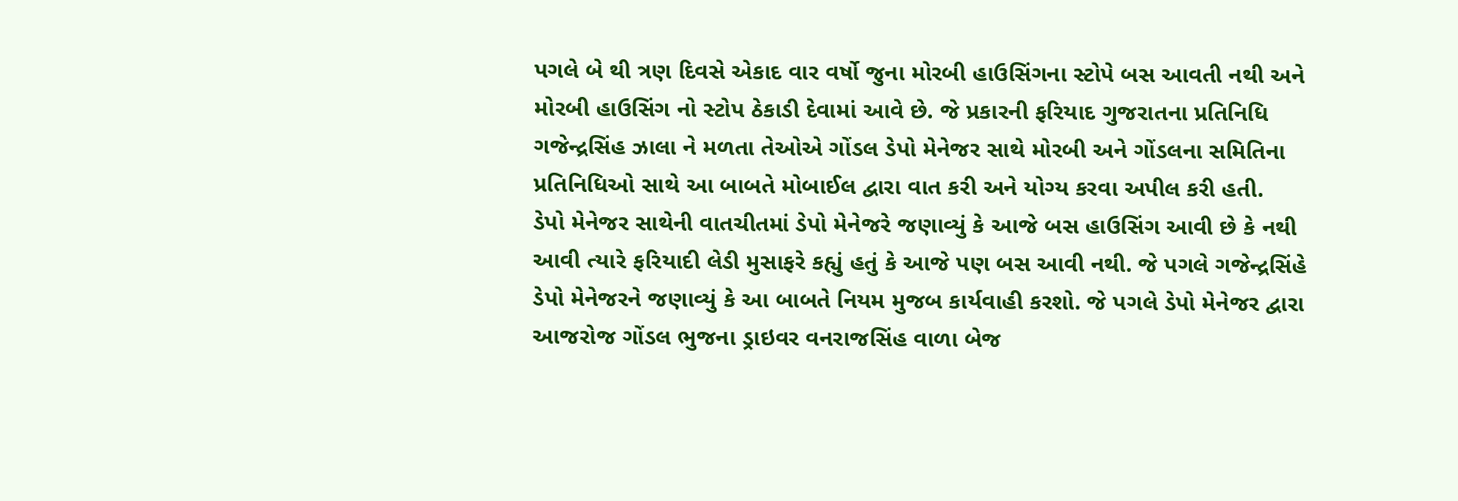પગલે બે થી ત્રણ દિવસે એકાદ વાર વર્ષો જુના મોરબી હાઉસિંગના સ્ટોપે બસ આવતી નથી અને મોરબી હાઉસિંગ નો સ્ટોપ ઠેકાડી દેવામાં આવે છે. જે પ્રકારની ફરિયાદ ગુજરાતના પ્રતિનિધિ ગજેન્દ્રસિંહ ઝાલા ને મળતા તેઓએ ગોંડલ ડેપો મેનેજર સાથે મોરબી અને ગોંડલના સમિતિના પ્રતિનિધિઓ સાથે આ બાબતે મોબાઈલ દ્વારા વાત કરી અને યોગ્ય કરવા અપીલ કરી હતી.
ડેપો મેનેજર સાથેની વાતચીતમાં ડેપો મેનેજરે જણાવ્યું કે આજે બસ હાઉસિંગ આવી છે કે નથી આવી ત્યારે ફરિયાદી લેડી મુસાફરે કહ્યું હતું કે આજે પણ બસ આવી નથી. જે પગલે ગજેન્દ્રસિંહે ડેપો મેનેજરને જણાવ્યું કે આ બાબતે નિયમ મુજબ કાર્યવાહી કરશો. જે પગલે ડેપો મેનેજર દ્વારા આજરોજ ગોંડલ ભુજના ડ્રાઇવર વનરાજસિંહ વાળા બેજ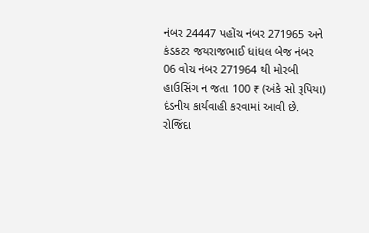નંબર 24447 પહોંચ નંબર 271965 અને કંડકટર જયરાજભાઈ ધાંધલ બેજ નંબર 06 વોચ નંબર 271964 થી મોરબી હાઉસિંગ ન જતા 100 ₹ (અંકે સો રૂપિયા) દંડનીય કાર્યવાહી કરવામાં આવી છે. રોજિંદા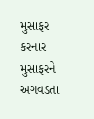મુસાફર કરનાર મુસાફરને અગવડતા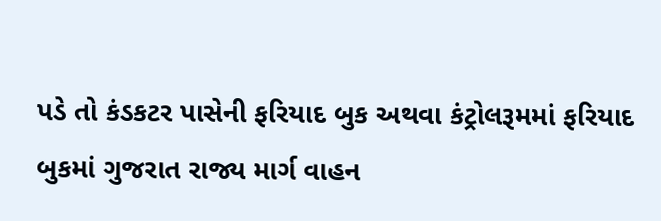પડે તો કંડકટર પાસેની ફરિયાદ બુક અથવા કંટ્રોલરૂમમાં ફરિયાદ બુકમાં ગુજરાત રાજ્ય માર્ગ વાહન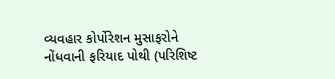વ્યવહાર કોર્પોરેશન મુસાફરોને નોંધવાની ફરિયાદ પોથી (પરિશિષ્ટ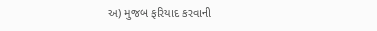અ) મુજબ ફરિયાદ કરવાની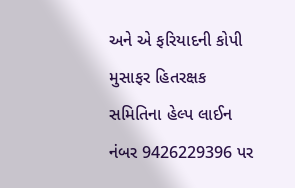અને એ ફરિયાદની કોપી મુસાફર હિતરક્ષક સમિતિના હેલ્પ લાઈન નંબર 9426229396 પર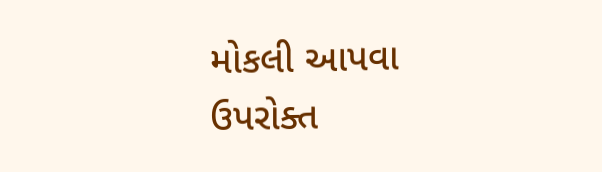મોકલી આપવા ઉપરોક્ત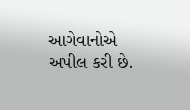આગેવાનોએ અપીલ કરી છે.